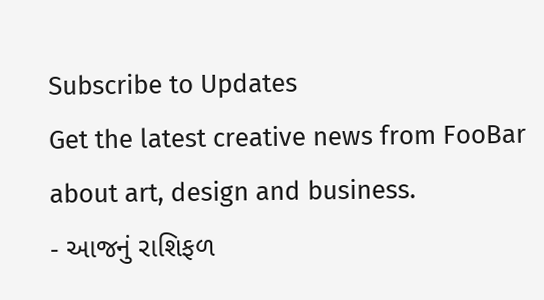Subscribe to Updates
Get the latest creative news from FooBar about art, design and business.
- આજનું રાશિફળ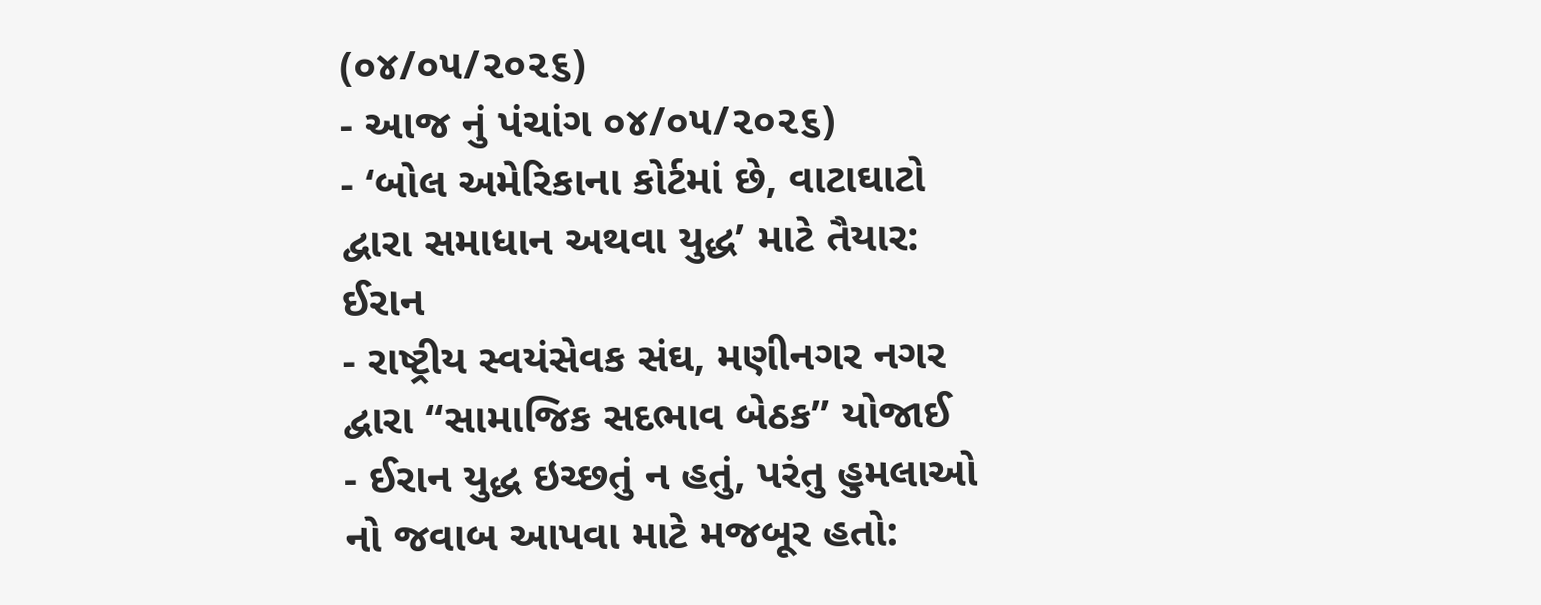(૦૪/૦૫/૨૦૨૬)
- આજ નું પંચાંગ ૦૪/૦૫/૨૦૨૬)
- ‘બોલ અમેરિકાના કોર્ટમાં છે, વાટાઘાટો દ્વારા સમાધાન અથવા યુદ્ધ’ માટે તૈયાર: ઈરાન
- રાષ્ટ્રીય સ્વયંસેવક સંઘ, મણીનગર નગર દ્વારા “સામાજિક સદભાવ બેઠક” યોજાઈ
- ઈરાન યુદ્ધ ઇચ્છતું ન હતું, પરંતુ હુમલાઓ નો જવાબ આપવા માટે મજબૂર હતો: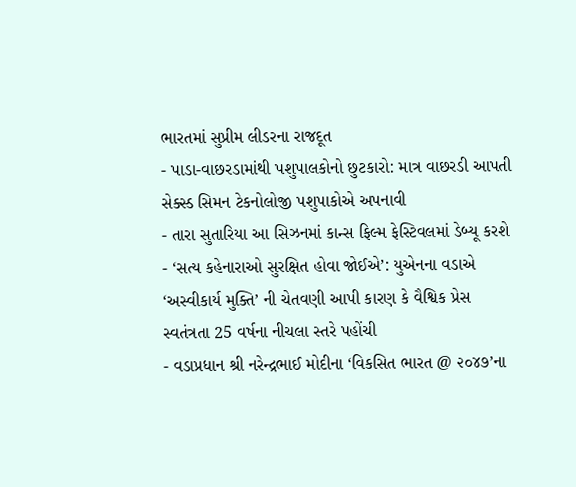ભારતમાં સુપ્રીમ લીડરના રાજદૂત
- પાડા-વાછરડામાંથી પશુપાલકોનો છુટકારો: માત્ર વાછરડી આપતી સેક્સ્ડ સિમન ટેકનોલોજી પશુપાકોએ અપનાવી
- તારા સુતારિયા આ સિઝનમાં કાન્સ ફિલ્મ ફેસ્ટિવલમાં ડેબ્યૂ કરશે
- ‘સત્ય કહેનારાઓ સુરક્ષિત હોવા જોઈએ’: યુએનના વડાએ ‘અસ્વીકાર્ય મુક્તિ’ ની ચેતવણી આપી કારણ કે વૈશ્વિક પ્રેસ સ્વતંત્રતા 25 વર્ષના નીચલા સ્તરે પહોંચી
- વડાપ્રધાન શ્રી નરેન્દ્રભાઈ મોદીના ‘વિકસિત ભારત @ ૨૦૪૭’ના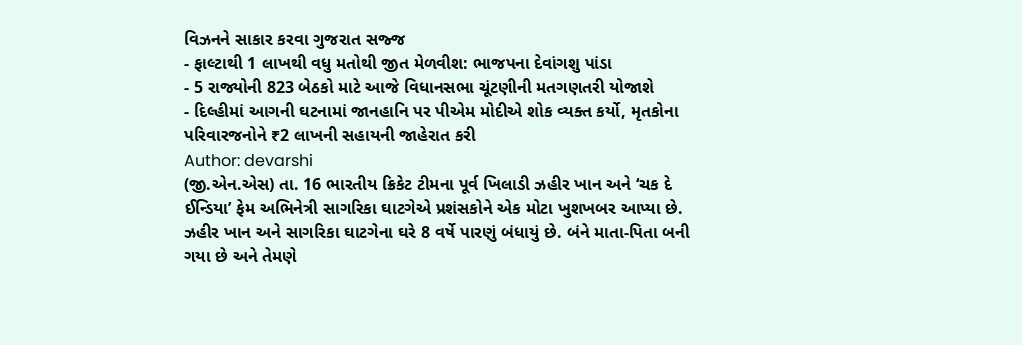વિઝનને સાકાર કરવા ગુજરાત સજ્જ
- ફાલ્ટાથી 1 લાખથી વધુ મતોથી જીત મેળવીશ: ભાજપના દેવાંગશુ પાંડા
- 5 રાજ્યોની 823 બેઠકો માટે આજે વિધાનસભા ચૂંટણીની મતગણતરી યોજાશે
- દિલ્હીમાં આગની ઘટનામાં જાનહાનિ પર પીએમ મોદીએ શોક વ્યક્ત કર્યો, મૃતકોના પરિવારજનોને ₹2 લાખની સહાયની જાહેરાત કરી
Author: devarshi
(જી.એન.એસ) તા. 16 ભારતીય ક્રિકેટ ટીમના પૂર્વ ખિલાડી ઝહીર ખાન અને ‘ચક દે ઈન્ડિયા’ ફેમ અભિનેત્રી સાગરિકા ઘાટગેએ પ્રશંસકોને એક મોટા ખુશખબર આપ્યા છે. ઝહીર ખાન અને સાગરિકા ઘાટગેના ઘરે 8 વર્ષે પારણું બંધાયું છે. બંને માતા-પિતા બની ગયા છે અને તેમણે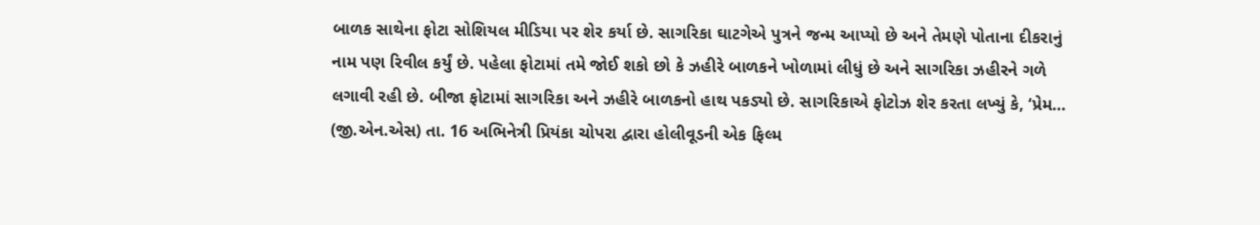બાળક સાથેના ફોટા સોશિયલ મીડિયા પર શેર કર્યા છે. સાગરિકા ઘાટગેએ પુત્રને જન્મ આપ્યો છે અને તેમણે પોતાના દીકરાનું નામ પણ રિવીલ કર્યું છે. પહેલા ફોટામાં તમે જોઈ શકો છો કે ઝહીરે બાળકને ખોળામાં લીધું છે અને સાગરિકા ઝહીરને ગળે લગાવી રહી છે. બીજા ફોટામાં સાગરિકા અને ઝહીરે બાળકનો હાથ પકડ્યો છે. સાગરિકાએ ફોટોઝ શેર કરતા લખ્યું કે, ‘પ્રેમ…
(જી.એન.એસ) તા. 16 અભિનેત્રી પ્રિયંકા ચોપરા દ્વારા હોલીવૂડની એક ફિલ્મ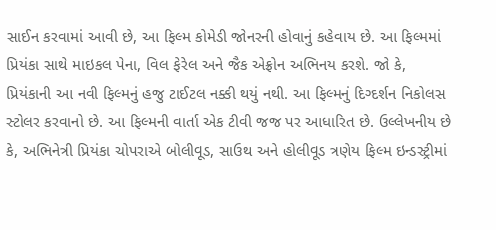સાઈન કરવામાં આવી છે, આ ફિલ્મ કોમેડી જોનરની હોવાનું કહેવાય છે. આ ફિલ્મમાં પ્રિયંકા સાથે માઇકલ પેના, વિલ ફેરેલ અને જૈક એફ્રોન અભિનય કરશે. જો કે, પ્રિયંકાની આ નવી ફિલ્મનું હજુ ટાઈટલ નક્કી થયું નથી. આ ફિલ્મનું દિગ્દર્શન નિકોલસ સ્ટોલર કરવાનો છે. આ ફિલ્મની વાર્તા એક ટીવી જજ પર આધારિત છે. ઉલ્લેખનીય છે કે, અભિનેત્રી પ્રિયંકા ચોપરાએ બોલીવૂડ, સાઉથ અને હોલીવૂડ ત્રણેય ફિલ્મ ઇન્ડસ્ટ્રીમાં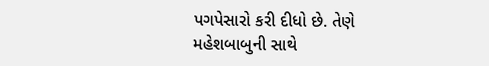પગપેસારો કરી દીધો છે. તેણે મહેશબાબુની સાથે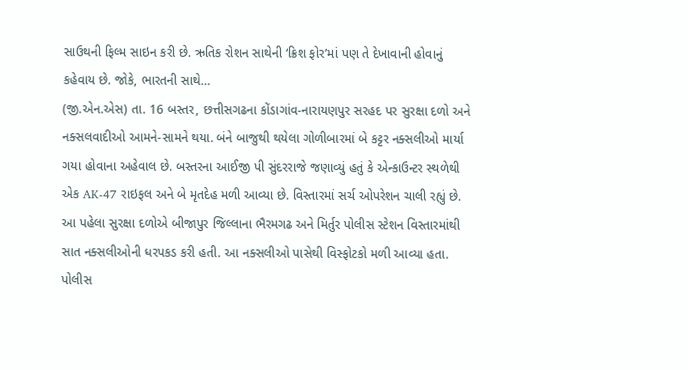સાઉથની ફિલ્મ સાઇન કરી છે. ઋતિક રોશન સાથેની ‘ક્રિશ ફોર’માં પણ તે દેખાવાની હોવાનું કહેવાય છે. જોકે, ભારતની સાથે…
(જી.એન.એસ) તા. 16 બસ્તર, છત્તીસગઢના કોંડાગાંવ-નારાયણપુર સરહદ પર સુરક્ષા દળો અને નક્સલવાદીઓ આમને-સામને થયા. બંને બાજુથી થયેલા ગોળીબારમાં બે કટ્ટર નક્સલીઓ માર્યા ગયા હોવાના અહેવાલ છે. બસ્તરના આઈજી પી સુંદરરાજે જણાવ્યું હતું કે એન્કાઉન્ટર સ્થળેથી એક AK-47 રાઇફલ અને બે મૃતદેહ મળી આવ્યા છે. વિસ્તારમાં સર્ચ ઓપરેશન ચાલી રહ્યું છે. આ પહેલા સુરક્ષા દળોએ બીજાપુર જિલ્લાના ભૈરમગઢ અને મિર્તુર પોલીસ સ્ટેશન વિસ્તારમાંથી સાત નક્સલીઓની ધરપકડ કરી હતી. આ નક્સલીઓ પાસેથી વિસ્ફોટકો મળી આવ્યા હતા. પોલીસ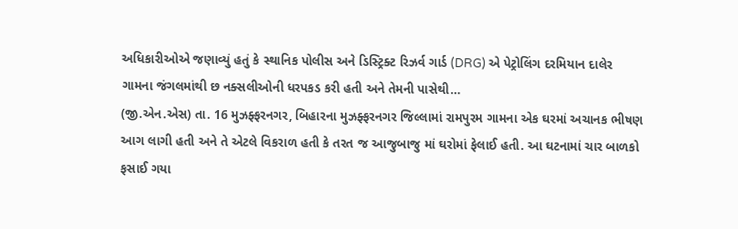અધિકારીઓએ જણાવ્યું હતું કે સ્થાનિક પોલીસ અને ડિસ્ટ્રિક્ટ રિઝર્વ ગાર્ડ (DRG) એ પેટ્રોલિંગ દરમિયાન દાલેર ગામના જંગલમાંથી છ નક્સલીઓની ધરપકડ કરી હતી અને તેમની પાસેથી…
(જી.એન.એસ) તા. 16 મુઝફ્ફરનગર, બિહારના મુઝફ્ફરનગર જિલ્લામાં રામપુરમ ગામના એક ઘરમાં અચાનક ભીષણ આગ લાગી હતી અને તે એટલે વિકરાળ હતી કે તરત જ આજુબાજુ માં ઘરોમાં ફેલાઈ હતી. આ ઘટનામાં ચાર બાળકો ફસાઈ ગયા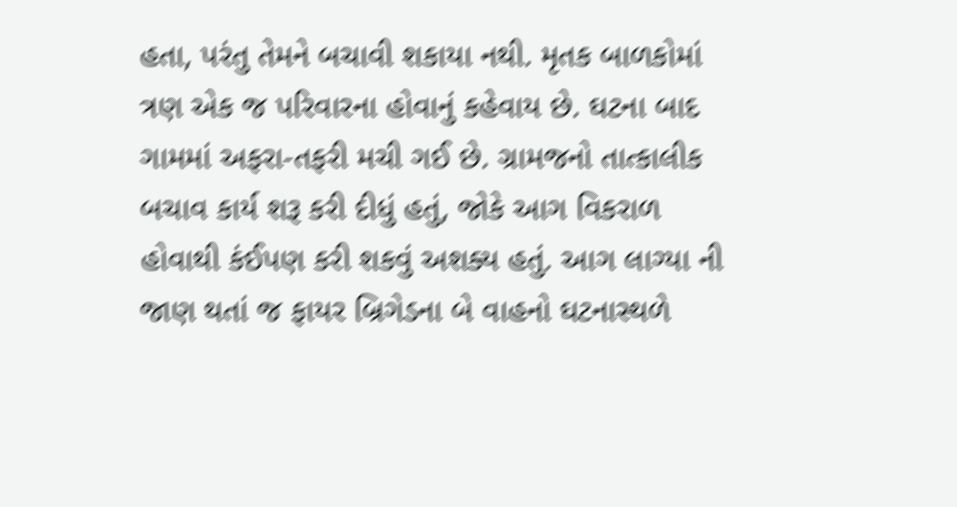હતા, પરંતુ તેમને બચાવી શકાયા નથી. મૃતક બાળકોમાં ત્રણ એક જ પરિવારના હોવાનું કહેવાય છે. ઘટના બાદ ગામમાં અફરા-તફરી મચી ગઈ છે. ગ્રામજનો તાત્કાલીક બચાવ કાર્ય શરૂ કરી દીધું હતું, જોકે આગ વિકરાળ હોવાથી કંઈપણ કરી શકવું અશક્ય હતું. આગ લાગ્યા ની જાણ થતાં જ ફાયર બ્રિગેડના બે વાહનો ઘટનાસ્થળે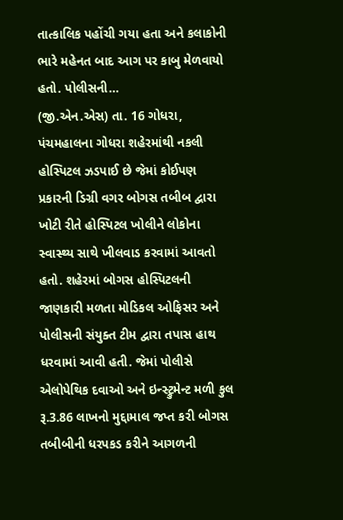તાત્કાલિક પહોંચી ગયા હતા અને કલાકોની ભારે મહેનત બાદ આગ પર કાબુ મેળવાયો હતો. પોલીસની…
(જી.એન.એસ) તા. 16 ગોધરા, પંચમહાલના ગોધરા શહેરમાંથી નકલી હોસ્પિટલ ઝડપાઈ છે જેમાં કોઈપણ પ્રકારની ડિગ્રી વગર બોગસ તબીબ દ્વારા ખોટી રીતે હોસ્પિટલ ખોલીને લોકોના સ્વાસ્થ્ય સાથે ખીલવાડ કરવામાં આવતો હતો. શહેરમાં બોગસ હોસ્પિટલની જાણકારી મળતા મોડિકલ ઓફિસર અને પોલીસની સંયુક્ત ટીમ દ્વારા તપાસ હાથ ધરવામાં આવી હતી. જેમાં પોલીસે એલોપેથિક દવાઓ અને ઇન્સ્ટ્રુમેન્ટ મળી કુલ રૂ.3.86 લાખનો મુદ્દામાલ જપ્ત કરી બોગસ તબીબીની ધરપકડ કરીને આગળની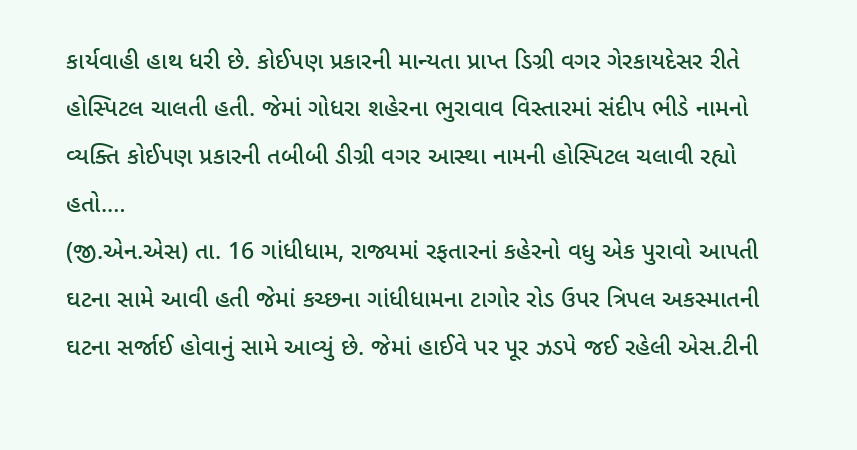કાર્યવાહી હાથ ધરી છે. કોઈપણ પ્રકારની માન્યતા પ્રાપ્ત ડિગ્રી વગર ગેરકાયદેસર રીતે હોસ્પિટલ ચાલતી હતી. જેમાં ગોધરા શહેરના ભુરાવાવ વિસ્તારમાં સંદીપ ભીડે નામનો વ્યક્તિ કોઈપણ પ્રકારની તબીબી ડીગ્રી વગર આસ્થા નામની હોસ્પિટલ ચલાવી રહ્યો હતો.…
(જી.એન.એસ) તા. 16 ગાંધીધામ, રાજ્યમાં રફતારનાં કહેરનો વધુ એક પુરાવો આપતી ઘટના સામે આવી હતી જેમાં કચ્છના ગાંધીધામના ટાગોર રોડ ઉપર ત્રિપલ અકસ્માતની ઘટના સર્જાઈ હોવાનું સામે આવ્યું છે. જેમાં હાઈવે પર પૂર ઝડપે જઈ રહેલી એસ.ટીની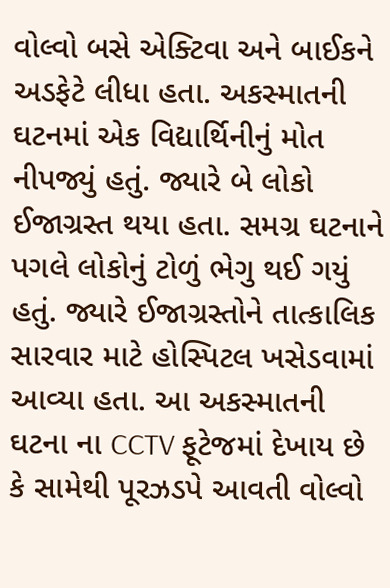વોલ્વો બસે એક્ટિવા અને બાઈકને અડફેટે લીધા હતા. અકસ્માતની ઘટનમાં એક વિદ્યાર્થિનીનું મોત નીપજ્યું હતું. જ્યારે બે લોકો ઈજાગ્રસ્ત થયા હતા. સમગ્ર ઘટનાને પગલે લોકોનું ટોળું ભેગુ થઈ ગયું હતું. જ્યારે ઈજાગ્રસ્તોને તાત્કાલિક સારવાર માટે હોસ્પિટલ ખસેડવામાં આવ્યા હતા. આ અકસ્માતની ઘટના ના CCTV ફૂટેજમાં દેખાય છે કે સામેથી પૂરઝડપે આવતી વોલ્વો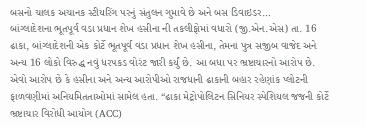બસનો ચાલક અચાનક સ્ટીયરિંગ પરનું સંતુલન ગુમાવે છે અને બસ ડિવાઇડર…
બાંગ્લાદેશના ભૂતપૂર્વ વડા પ્રધાન શેખ હસીના ની તકલીફોમાં વધારો (જી.એન.એસ) તા. 16 ઢાકા, બાંગ્લાદેશની એક કોર્ટે ભૂતપૂર્વ વડા પ્રધાન શેખ હસીના, તેમના પુત્ર સજીબ વાજેદ અને અન્ય 16 લોકો વિરુદ્ધ નવું ધરપકડ વોરંટ જારી કર્યું છે. આ બધા પર ભ્રષ્ટાચારનો આરોપ છે. એવો આરોપ છે કે હસીના અને અન્ય આરોપીઓ રાજધાની ઢાકાની બહાર રહેણાંક પ્લોટની ફાળવણીમાં અનિયમિતતાઓમાં સામેલ હતા. “ઢાકા મેટ્રોપોલિટન સિનિયર સ્પેશિયલ જજની કોર્ટે ભ્રષ્ટાચાર વિરોધી આયોગ (ACC)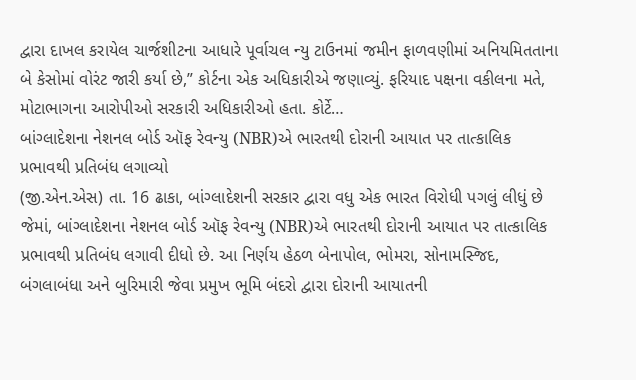દ્વારા દાખલ કરાયેલ ચાર્જશીટના આધારે પૂર્વાચલ ન્યુ ટાઉનમાં જમીન ફાળવણીમાં અનિયમિતતાના બે કેસોમાં વોરંટ જારી કર્યા છે,” કોર્ટના એક અધિકારીએ જણાવ્યું. ફરિયાદ પક્ષના વકીલના મતે, મોટાભાગના આરોપીઓ સરકારી અધિકારીઓ હતા. કોર્ટે…
બાંગ્લાદેશના નેશનલ બોર્ડ ઑફ રેવન્યુ (NBR)એ ભારતથી દોરાની આયાત પર તાત્કાલિક પ્રભાવથી પ્રતિબંધ લગાવ્યો
(જી.એન.એસ) તા. 16 ઢાકા, બાંગ્લાદેશની સરકાર દ્વારા વધુ એક ભારત વિરોધી પગલું લીધું છે જેમાં, બાંગ્લાદેશના નેશનલ બોર્ડ ઑફ રેવન્યુ (NBR)એ ભારતથી દોરાની આયાત પર તાત્કાલિક પ્રભાવથી પ્રતિબંધ લગાવી દીધો છે. આ નિર્ણય હેઠળ બેનાપોલ, ભોમરા, સોનામસ્જિદ, બંગલાબંધા અને બુરિમારી જેવા પ્રમુખ ભૂમિ બંદરો દ્વારા દોરાની આયાતની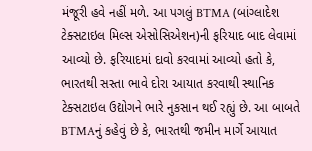મંજૂરી હવે નહીં મળે. આ પગલું BTMA (બાંગ્લાદેશ ટેક્સટાઇલ મિલ્સ એસોસિએશન)ની ફરિયાદ બાદ લેવામાં આવ્યો છે. ફરિયાદમાં દાવો કરવામાં આવ્યો હતો કે, ભારતથી સસ્તા ભાવે દોરા આયાત કરવાથી સ્થાનિક ટેક્સટાઇલ ઉદ્યોગને ભારે નુકસાન થઈ રહ્યું છે. આ બાબતે BTMAનું કહેવું છે કે, ભારતથી જમીન માર્ગે આયાત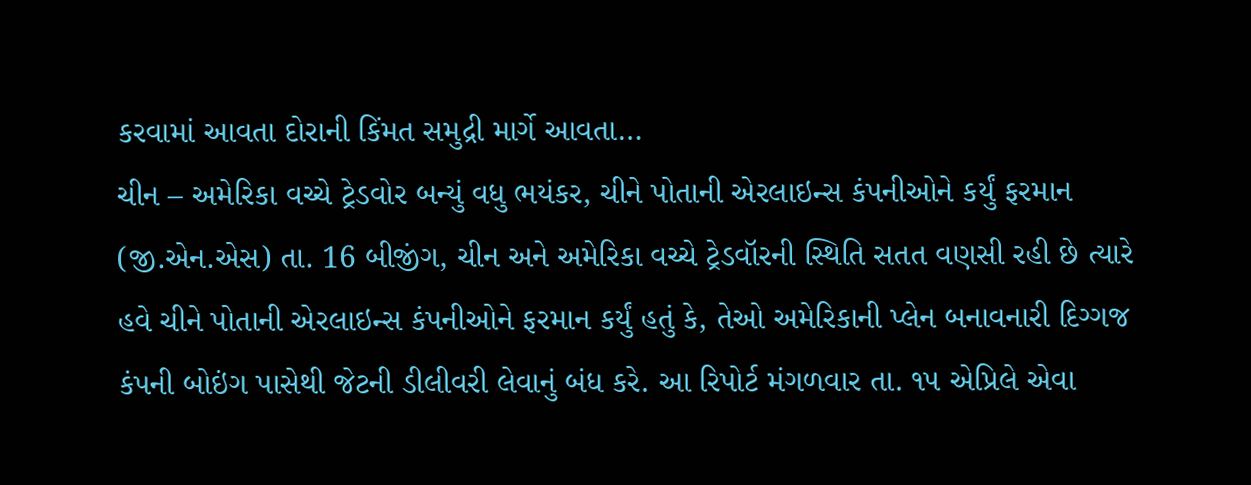કરવામાં આવતા દોરાની કિંમત સમુદ્રી માર્ગે આવતા…
ચીન – અમેરિકા વચ્ચે ટ્રેડવોર બન્યું વધુ ભયંકર, ચીને પોતાની એરલાઇન્સ કંપનીઓને કર્યું ફરમાન (જી.એન.એસ) તા. 16 બીજીંગ, ચીન અને અમેરિકા વચ્ચે ટ્રેડવૉરની સ્થિતિ સતત વણસી રહી છે ત્યારે હવે ચીને પોતાની એરલાઇન્સ કંપનીઓને ફરમાન કર્યું હતું કે, તેઓ અમેરિકાની પ્લેન બનાવનારી દિગ્ગજ કંપની બોઇંગ પાસેથી જેટની ડીલીવરી લેવાનું બંધ કરે. આ રિપોર્ટ મંગળવાર તા. ૧૫ એપ્રિલે એવા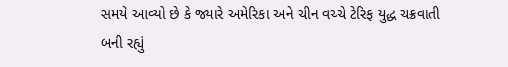સમયે આવ્યો છે કે જ્યારે અમેરિકા અને ચીન વચ્ચે ટેરિફ યુદ્ધ ચક્રવાતી બની રહ્યું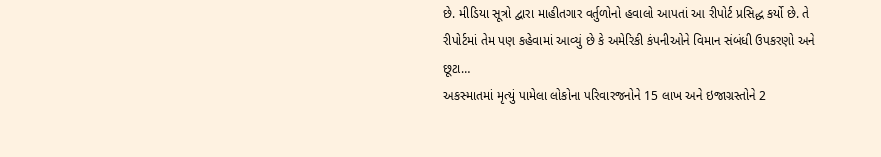છે. મીડિયા સૂત્રો દ્વારા માહીતગાર વર્તુળોનો હવાલો આપતાં આ રીપોર્ટ પ્રસિદ્ધ કર્યો છે. તે રીપોર્ટમાં તેમ પણ કહેવામાં આવ્યું છે કે અમેરિકી કંપનીઓને વિમાન સંબંધી ઉપકરણો અને છૂટા…
અકસ્માતમાં મૃત્યું પામેલા લોકોના પરિવારજનોને 15 લાખ અને ઇજાગ્રસ્તોને 2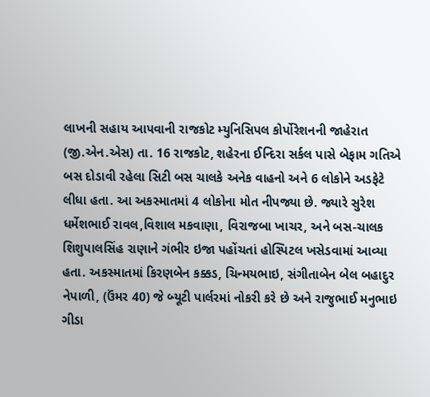લાખની સહાય આપવાની રાજકોટ મ્યુનિસિપલ કોર્પોરેશનની જાહેરાત (જી.એન.એસ) તા. 16 રાજકોટ, શહેરના ઈન્દિરા સર્કલ પાસે બેફામ ગતિએ બસ દોડાવી રહેલા સિટી બસ ચાલકે અનેક વાહનો અને 6 લોકોને અડફેટે લીધા હતા. આ અકસ્માતમાં 4 લોકોના મોત નીપજ્યા છે. જ્યારે સુરેશ ધર્મેશભાઈ રાવલ,વિશાલ મકવાણા, વિરાજબા ખાચર, અને બસ-ચાલક શિશુપાલસિંહ રાણાને ગંભીર ઇજા પહોંચતાં હોસ્પિટલ ખસેડવામાં આવ્યા હતા. અકસ્માતમાં કિરણબેન કક્કડ, ચિન્મયભાઇ, સંગીતાબેન બેલ બહાદુર નેપાળી, (ઉંમર 40) જે બ્યૂટી પાર્લરમાં નોકરી કરે છે અને રાજુભાઈ મનુભાઇ ગીડા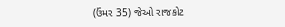(ઉંમર 35) જેઓ રાજકોટ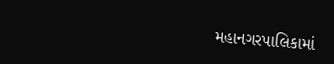મહાનગરપાલિકામાં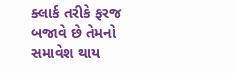ક્લાર્ક તરીકે ફરજ બજાવે છે તેમનો સમાવેશ થાય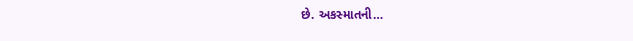છે. અકસ્માતની…